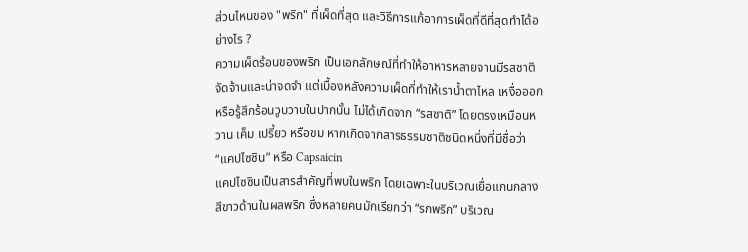ส่วนไหนของ "พริก" ที่เผ็ดที่สุด และวิธีการแก้อาการเผ็ดที่ดีที่สุดทำได้อย่างไร ?
ความเผ็ดร้อนของพริก เป็นเอกลักษณ์ที่ทำให้อาหารหลายจานมีรสชาติจัดจ้านและน่าจดจำ แต่เบื้องหลังความเผ็ดที่ทำให้เราน้ำตาไหล เหงื่อออก หรือรู้สึกร้อนวูบวาบในปากนั้น ไม่ได้เกิดจาก “รสชาติ” โดยตรงเหมือนหวาน เค็ม เปรี้ยว หรือขม หากเกิดจากสารธรรมชาติชนิดหนึ่งที่มีชื่อว่า “แคปไซซิน” หรือ Capsaicin
แคปไซซินเป็นสารสำคัญที่พบในพริก โดยเฉพาะในบริเวณเยื่อแกนกลางสีขาวด้านในผลพริก ซึ่งหลายคนมักเรียกว่า “รกพริก” บริเวณ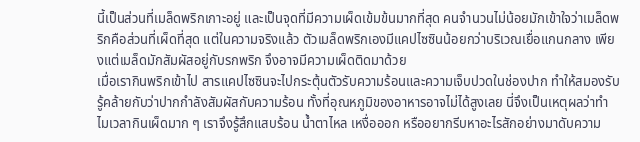นี้เป็นส่วนที่เมล็ดพริกเกาะอยู่ และเป็นจุดที่มีความเผ็ดเข้มข้นมากที่สุด คนจำนวนไม่น้อยมักเข้าใจว่าเมล็ดพริกคือส่วนที่เผ็ดที่สุด แต่ในความจริงแล้ว ตัวเมล็ดพริกเองมีแคปไซซินน้อยกว่าบริเวณเยื่อแกนกลาง เพียงแต่เมล็ดมักสัมผัสอยู่กับรกพริก จึงอาจมีความเผ็ดติดมาด้วย
เมื่อเรากินพริกเข้าไป สารแคปไซซินจะไปกระตุ้นตัวรับความร้อนและความเจ็บปวดในช่องปาก ทำให้สมองรับรู้คล้ายกับว่าปากกำลังสัมผัสกับความร้อน ทั้งที่อุณหภูมิของอาหารอาจไม่ได้สูงเลย นี่จึงเป็นเหตุผลว่าทำไมเวลากินเผ็ดมาก ๆ เราจึงรู้สึกแสบร้อน น้ำตาไหล เหงื่อออก หรืออยากรีบหาอะไรสักอย่างมาดับความ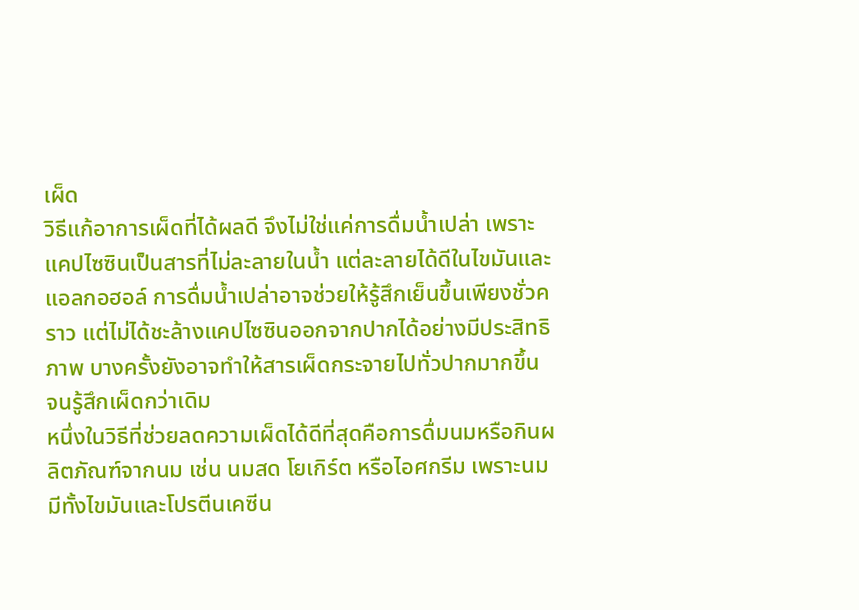เผ็ด
วิธีแก้อาการเผ็ดที่ได้ผลดี จึงไม่ใช่แค่การดื่มน้ำเปล่า เพราะแคปไซซินเป็นสารที่ไม่ละลายในน้ำ แต่ละลายได้ดีในไขมันและแอลกอฮอล์ การดื่มน้ำเปล่าอาจช่วยให้รู้สึกเย็นขึ้นเพียงชั่วคราว แต่ไม่ได้ชะล้างแคปไซซินออกจากปากได้อย่างมีประสิทธิภาพ บางครั้งยังอาจทำให้สารเผ็ดกระจายไปทั่วปากมากขึ้น จนรู้สึกเผ็ดกว่าเดิม
หนึ่งในวิธีที่ช่วยลดความเผ็ดได้ดีที่สุดคือการดื่มนมหรือกินผลิตภัณฑ์จากนม เช่น นมสด โยเกิร์ต หรือไอศกรีม เพราะนมมีทั้งไขมันและโปรตีนเคซีน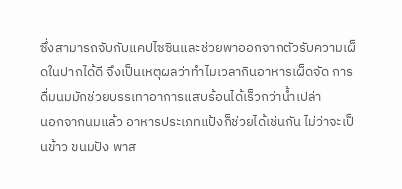ซึ่งสามารถจับกับแคปไซซินและช่วยพาออกจากตัวรับความเผ็ดในปากได้ดี จึงเป็นเหตุผลว่าทำไมเวลากินอาหารเผ็ดจัด การดื่มนมมักช่วยบรรเทาอาการแสบร้อนได้เร็วกว่าน้ำเปล่า
นอกจากนมแล้ว อาหารประเภทแป้งก็ช่วยได้เช่นกัน ไม่ว่าจะเป็นข้าว ขนมปัง พาส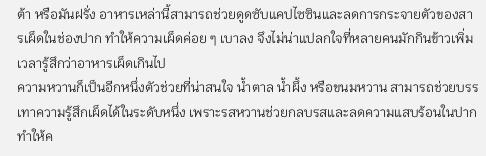ต้า หรือมันฝรั่ง อาหารเหล่านี้สามารถช่วยดูดซับแคปไซซินและลดการกระจายตัวของสารเผ็ดในช่องปาก ทำให้ความเผ็ดค่อย ๆ เบาลง จึงไม่น่าแปลกใจที่หลายคนมักกินข้าวเพิ่มเวลารู้สึกว่าอาหารเผ็ดเกินไป
ความหวานก็เป็นอีกหนึ่งตัวช่วยที่น่าสนใจ น้ำตาล น้ำผึ้ง หรือขนมหวาน สามารถช่วยบรรเทาความรู้สึกเผ็ดได้ในระดับหนึ่ง เพราะรสหวานช่วยกลบรสและลดความแสบร้อนในปาก ทำให้ค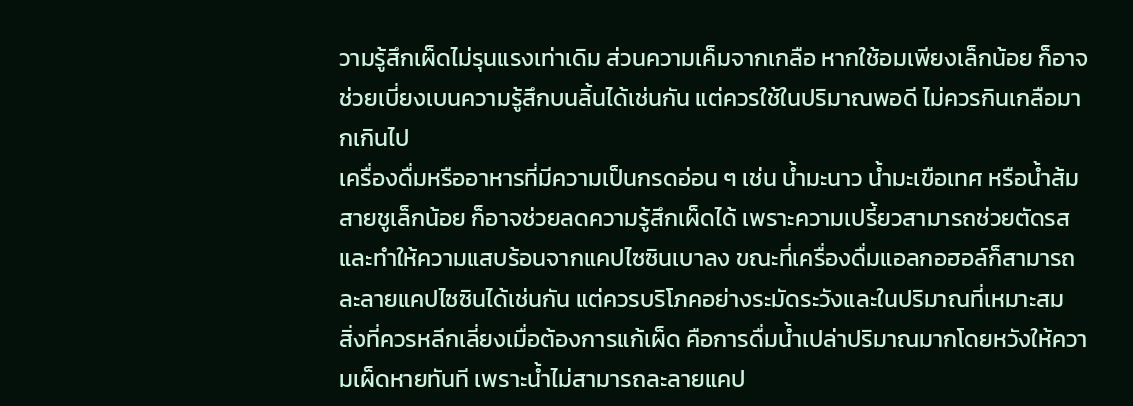วามรู้สึกเผ็ดไม่รุนแรงเท่าเดิม ส่วนความเค็มจากเกลือ หากใช้อมเพียงเล็กน้อย ก็อาจช่วยเบี่ยงเบนความรู้สึกบนลิ้นได้เช่นกัน แต่ควรใช้ในปริมาณพอดี ไม่ควรกินเกลือมากเกินไป
เครื่องดื่มหรืออาหารที่มีความเป็นกรดอ่อน ๆ เช่น น้ำมะนาว น้ำมะเขือเทศ หรือน้ำส้มสายชูเล็กน้อย ก็อาจช่วยลดความรู้สึกเผ็ดได้ เพราะความเปรี้ยวสามารถช่วยตัดรสและทำให้ความแสบร้อนจากแคปไซซินเบาลง ขณะที่เครื่องดื่มแอลกอฮอล์ก็สามารถละลายแคปไซซินได้เช่นกัน แต่ควรบริโภคอย่างระมัดระวังและในปริมาณที่เหมาะสม
สิ่งที่ควรหลีกเลี่ยงเมื่อต้องการแก้เผ็ด คือการดื่มน้ำเปล่าปริมาณมากโดยหวังให้ความเผ็ดหายทันที เพราะน้ำไม่สามารถละลายแคป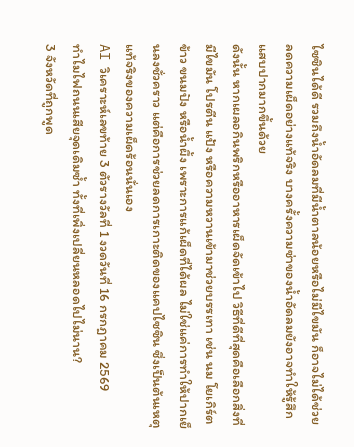ไซซินได้ดี รวมถึงน้ำอัดลมที่มีน้ำตาลน้อยหรือไม่มีไขมัน ก็อาจไม่ได้ช่วยลดความเผ็ดอย่างแท้จริง บางครั้งความซ่าของน้ำอัดลมยังอาจทำให้รู้สึกแสบปากมากขึ้นด้วย
ดังนั้น หากเผลอกินพริกหรืออาหารเผ็ดจัดเข้าไป วิธีที่ดีที่สุดคือเลือกสิ่งที่มีไขมัน โปรตีน แป้ง หรือความหวานเข้ามาช่วยบรรเทา เช่น นม โยเกิร์ต ข้าว ขนมปัง หรือน้ำผึ้ง เพราะการแก้เผ็ดที่ได้ผล ไม่ใช่แค่การทำให้ปากเย็นลงชั่วคราว แต่คือการช่วยลดการเกาะติดของแคปไซซิน ซึ่งเป็นต้นเหตุแท้จริงของความเผ็ดร้อนนั่นเอง
AI วิเคราะห์เลขท้าย 3 ตัวรางวัลที่ 1 งวดวันที่ 16 กรกฎาคม 2569
ทำไมไฟถนนเสียจุดเดิมซ้ำ ทั้งที่เพิ่งเปลี่ยนหลอดไปไม่นาน?
3 จังหวัดที่ถูกพูด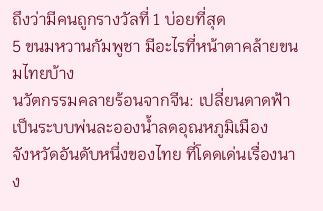ถึงว่ามีคนถูกรางวัลที่ 1 บ่อยที่สุด
5 ขนมหวานกัมพูชา มีอะไรที่หน้าตาคล้ายขนมไทยบ้าง
นวัตกรรมคลายร้อนจากจีน: เปลี่ยนดาดฟ้าเป็นระบบพ่นละอองน้ำลดอุณหภูมิเมือง
จังหวัดอันดับหนึ่งของไทย ที่โดดเด่นเรื่องนาง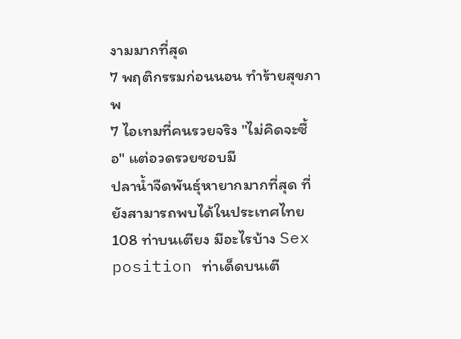งามมากที่สุด
7 พฤติกรรมก่อนนอน ทำร้ายสุขภาพ
7 ไอเทมที่คนรวยจริง "ไม่คิดจะซื้อ" แต่อวดรวยชอบมี
ปลาน้ำจืดพันธุ์หายากมากที่สุด ที่ยังสามารถพบได้ในประเทศไทย
108 ท่าบนเตียง มีอะไรบ้าง Sex position ท่าเด็ดบนเตี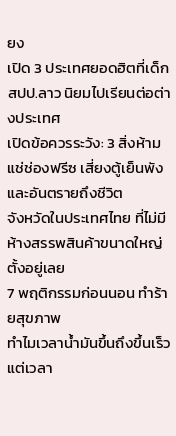ยง
เปิด 3 ประเทศยอดฮิตที่เด็ก สปป.ลาว นิยมไปเรียนต่อต่างประเทศ
เปิดข้อควรระวัง: 3 สิ่งห้ามแช่ช่องฟรีซ เสี่ยงตู้เย็นพังและอันตรายถึงชีวิต
จังหวัดในประเทศไทย ที่ไม่มีห้างสรรพสินค้าขนาดใหญ่ตั้งอยู่เลย
7 พฤติกรรมก่อนนอน ทำร้ายสุขภาพ
ทำไมเวลาน้ำมันขึ้นถึงขึ้นเร็ว แต่เวลา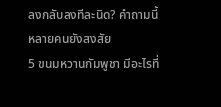ลงกลับลงทีละนิด? คำถามนี้หลายคนยังสงสัย
5 ขนมหวานกัมพูชา มีอะไรที่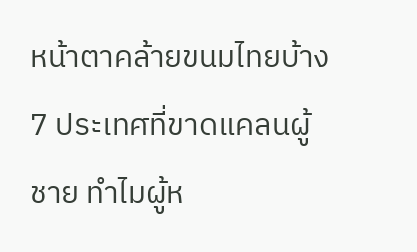หน้าตาคล้ายขนมไทยบ้าง
7 ประเทศที่ขาดแคลนผู้ชาย ทำไมผู้ห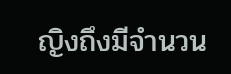ญิงถึงมีจำนวน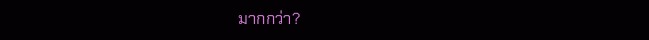มากกว่า?